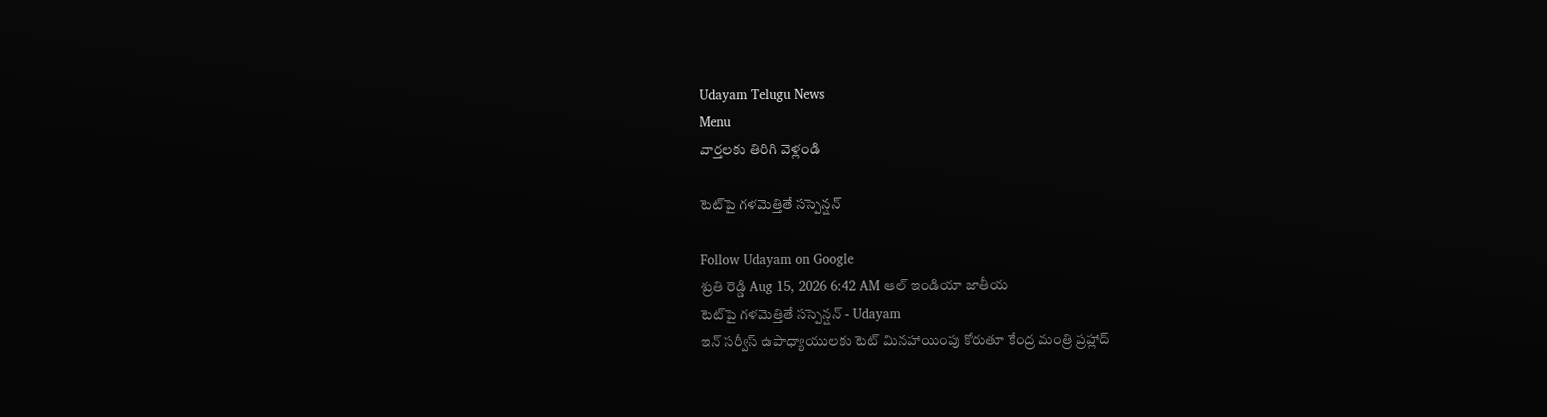Udayam Telugu News
Menu
వార్తలకు తిరిగి వెళ్లండి

టెట్‌పై గళమెత్తితే సస్పెన్షన్‌

Follow Udayam on Google
శ్రుతి రెడ్డి Aug 15, 2026 6:42 AM ఆల్ ఇండియా జాతీయ
టెట్‌పై గళమెత్తితే సస్పెన్షన్‌ - Udayam
ఇన్‌ సర్వీస్‌ ఉపాధ్యాయులకు టెట్‌ మినహాయింపు కోరుతూ కేంద్ర మంత్రి ప్రహ్లాద్‌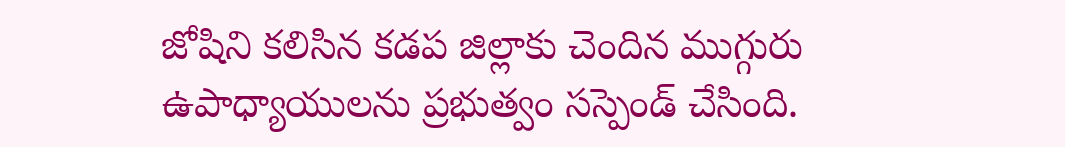జోషిని కలిసిన కడప జిల్లాకు చెందిన ముగ్గురు ఉపాధ్యాయులను ప్రభుత్వం సస్పెండ్‌ చేసింది.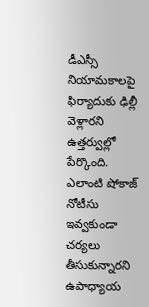డీఎస్సీ నియామకాలపై ఫిర్యాదుకు ఢిల్లీ వెళ్లారని ఉత్తర్వుల్లో పేర్కొంది. ఎలాంటి షోకాజ్‌ నోటీసు ఇవ్వకుండా చర్యలు తీసుకున్నారని ఉపాధ్యాయ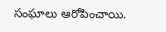సంఘాలు ఆరోపించాయి.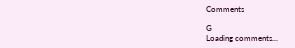Comments

G
Loading comments...